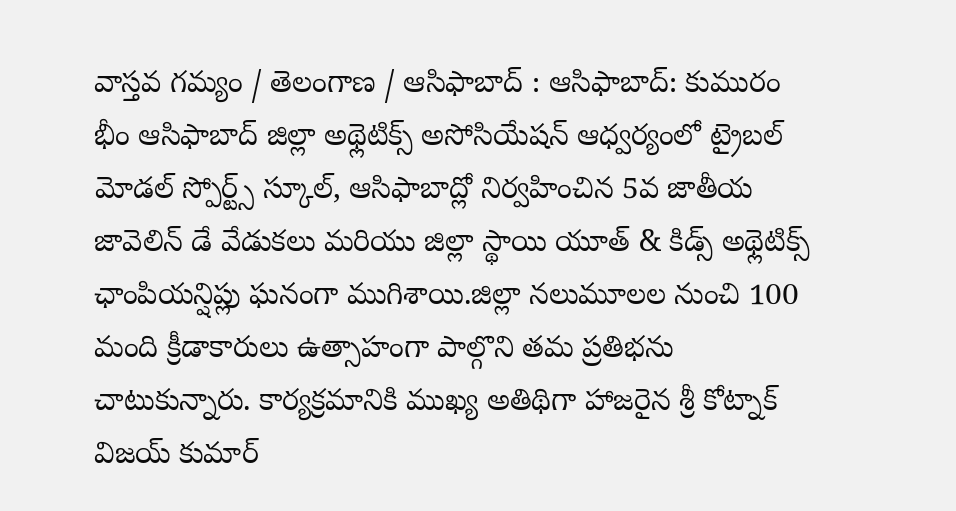వాస్తవ గమ్యం / తెలంగాణ / ఆసిఫాబాద్ : ఆసిఫాబాద్: కుమురం భీం ఆసిఫాబాద్ జిల్లా అథ్లెటిక్స్ అసోసియేషన్ ఆధ్వర్యంలో ట్రైబల్ మోడల్ స్పోర్ట్స్ స్కూల్, ఆసిఫాబాద్లో నిర్వహించిన 5వ జాతీయ జావెలిన్ డే వేడుకలు మరియు జిల్లా స్థాయి యూత్ & కిడ్స్ అథ్లెటిక్స్ ఛాంపియన్షిప్లు ఘనంగా ముగిశాయి.జిల్లా నలుమూలల నుంచి 100 మంది క్రీడాకారులు ఉత్సాహంగా పాల్గొని తమ ప్రతిభను చాటుకున్నారు. కార్యక్రమానికి ముఖ్య అతిథిగా హాజరైన శ్రీ కోట్నాక్ విజయ్ కుమార్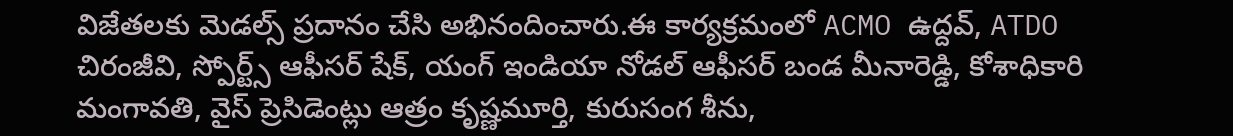విజేతలకు మెడల్స్ ప్రదానం చేసి అభినందించారు.ఈ కార్యక్రమంలో ACMO ఉద్దవ్, ATDO చిరంజీవి, స్పోర్ట్స్ ఆఫీసర్ షేక్, యంగ్ ఇండియా నోడల్ ఆఫీసర్ బండ మీనారెడ్డి, కోశాధికారి మంగావతి, వైస్ ప్రెసిడెంట్లు ఆత్రం కృష్ణమూర్తి, కురుసంగ శీను,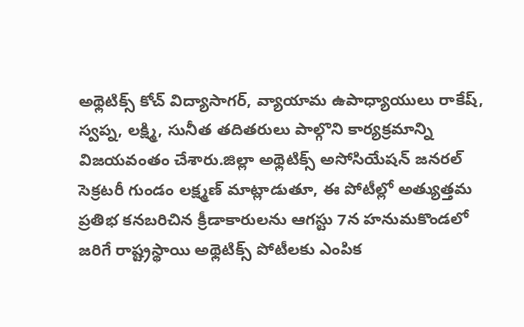అథ్లెటిక్స్ కోచ్ విద్యాసాగర్, వ్యాయామ ఉపాధ్యాయులు రాకేష్, స్వప్న, లక్ష్మి, సునీత తదితరులు పాల్గొని కార్యక్రమాన్ని విజయవంతం చేశారు.జిల్లా అథ్లెటిక్స్ అసోసియేషన్ జనరల్ సెక్రటరీ గుండం లక్ష్మణ్ మాట్లాడుతూ, ఈ పోటీల్లో అత్యుత్తమ ప్రతిభ కనబరిచిన క్రీడాకారులను ఆగస్టు 7న హనుమకొండలో జరిగే రాష్ట్రస్థాయి అథ్లెటిక్స్ పోటీలకు ఎంపిక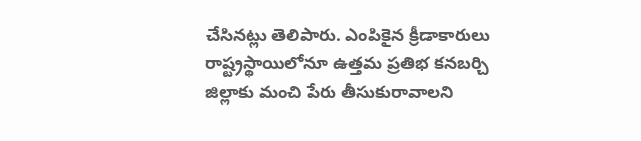చేసినట్లు తెలిపారు. ఎంపికైన క్రీడాకారులు రాష్ట్రస్థాయిలోనూ ఉత్తమ ప్రతిభ కనబర్చి జిల్లాకు మంచి పేరు తీసుకురావాలని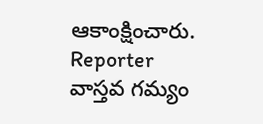ఆకాంక్షించారు.
Reporter
వాస్తవ గమ్యం